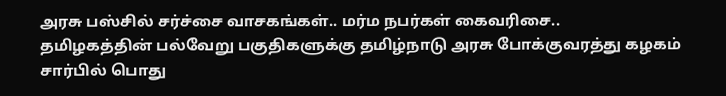அரசு பஸ்சில் சர்ச்சை வாசகங்கள்.. மர்ம நபர்கள் கைவரிசை..
தமிழகத்தின் பல்வேறு பகுதிகளுக்கு தமிழ்நாடு அரசு போக்குவரத்து கழகம் சார்பில் பொது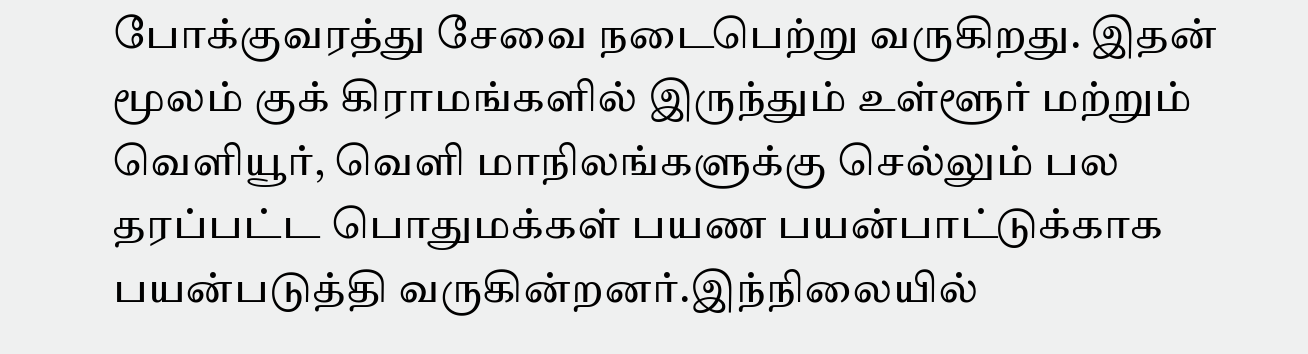போக்குவரத்து சேவை நடைபெற்று வருகிறது. இதன் மூலம் குக் கிராமங்களில் இருந்தும் உள்ளூர் மற்றும் வெளியூர், வெளி மாநிலங்களுக்கு செல்லும் பல தரப்பட்ட பொதுமக்கள் பயண பயன்பாட்டுக்காக பயன்படுத்தி வருகின்றனர்.இந்நிலையில்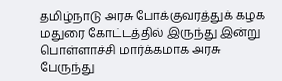தமிழ்நாடு அரசு போக்குவரத்துக் கழக மதுரை கோட்டத்தில் இருந்து இன்று பொள்ளாச்சி மார்க்கமாக அரசு பேருந்து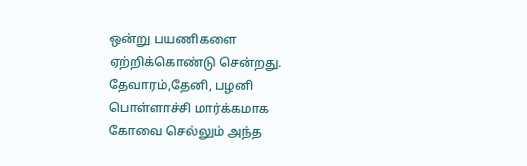ஒன்று பயணிகளை ஏற்றிக்கொண்டு சென்றது. தேவாரம்,தேனி, பழனி பொள்ளாச்சி மார்க்கமாக கோவை செல்லும் அந்த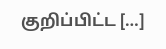குறிப்பிட்ட […]